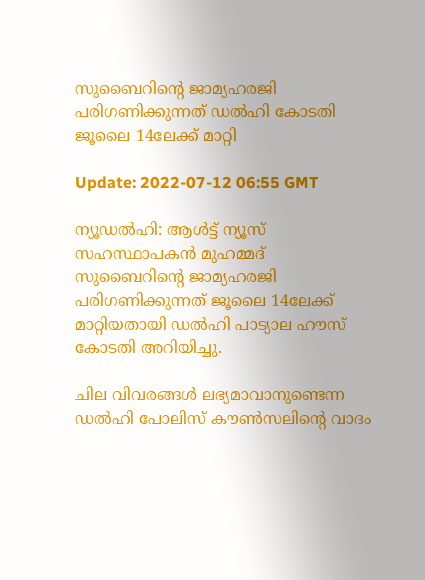സുബൈറിന്റെ ജാമ്യഹരജി പരിഗണിക്കുന്നത് ഡല്‍ഹി കോടതി ജൂലൈ 14ലേക്ക് മാറ്റി

Update: 2022-07-12 06:55 GMT

ന്യൂഡല്‍ഹി: ആള്‍ട്ട് ന്യൂസ് സഹസ്ഥാപകന്‍ മുഹമ്മദ് സുബൈറിന്റെ ജാമ്യഹരജി പരിഗണിക്കുന്നത് ജൂലൈ 14ലേക്ക് മാറ്റിയതായി ഡല്‍ഹി പാട്യാല ഹൗസ് കോടതി അറിയിച്ചു.

ചില വിവരങ്ങള്‍ ലഭ്യമാവാനുണ്ടെന്ന ഡല്‍ഹി പോലിസ് കൗണ്‍സലിന്റെ വാദം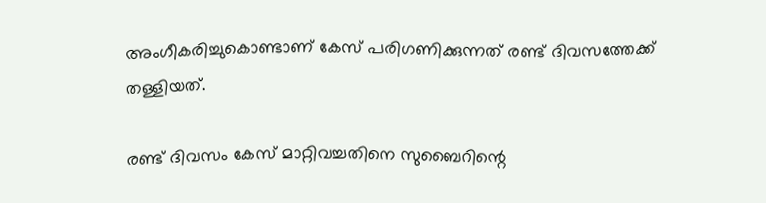അംഗീകരിച്ചുകൊണ്ടാണ് കേസ് പരിഗണിക്കുന്നത് രണ്ട് ദിവസത്തേക്ക് തള്ളിയത്.

രണ്ട് ദിവസം കേസ് മാറ്റിവച്ചതിനെ സുബൈറിന്റെ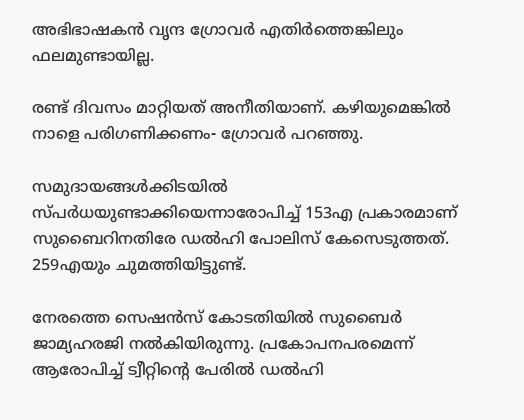അഭിഭാഷകന്‍ വൃന്ദ ഗ്രോവര്‍ എതിര്‍ത്തെങ്കിലും ഫലമുണ്ടായില്ല.

രണ്ട് ദിവസം മാറ്റിയത് അനീതിയാണ്. കഴിയുമെങ്കില്‍ നാളെ പരിഗണിക്കണം- ഗ്രോവര്‍ പറഞ്ഞു.

സമുദായങ്ങള്‍ക്കിടയില്‍ സ്പര്‍ധയുണ്ടാക്കിയെന്നാരോപിച്ച് 153എ പ്രകാരമാണ് സുബൈറിനതിരേ ഡല്‍ഹി പോലിസ് കേസെടുത്തത്. 259എയും ചുമത്തിയിട്ടുണ്ട്.

നേരത്തെ സെഷന്‍സ് കോടതിയില്‍ സുബൈര്‍ ജാമ്യഹരജി നല്‍കിയിരുന്നു. പ്രകോപനപരമെന്ന് ആരോപിച്ച് ട്വീറ്റിന്റെ പേരില്‍ ഡല്‍ഹി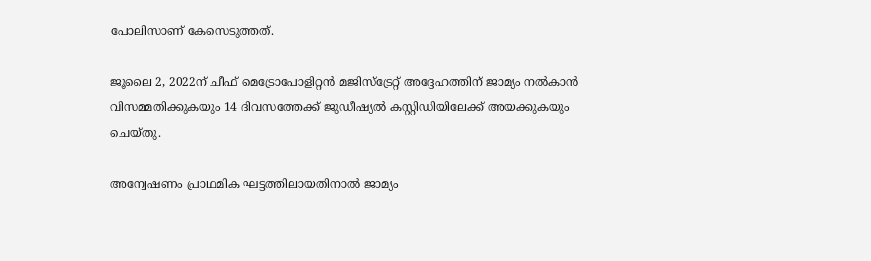പോലിസാണ് കേസെടുത്തത്.

ജൂലൈ 2, 2022ന് ചീഫ് മെട്രോപോളിറ്റന്‍ മജിസ്‌ട്രേറ്റ് അദ്ദേഹത്തിന് ജാമ്യം നല്‍കാന്‍ വിസമ്മതിക്കുകയും 14 ദിവസത്തേക്ക് ജുഡീഷ്യല്‍ കസ്റ്റിഡിയിലേക്ക് അയക്കുകയും ചെയ്തു.

അന്വേഷണം പ്രാഥമിക ഘട്ടത്തിലായതിനാല്‍ ജാമ്യം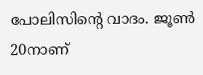പോലിസിന്റെ വാദം. ജൂണ്‍ 20നാണ്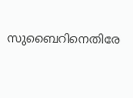സുബൈറിനെതിരേ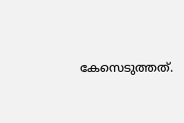കേസെടുത്തത്.